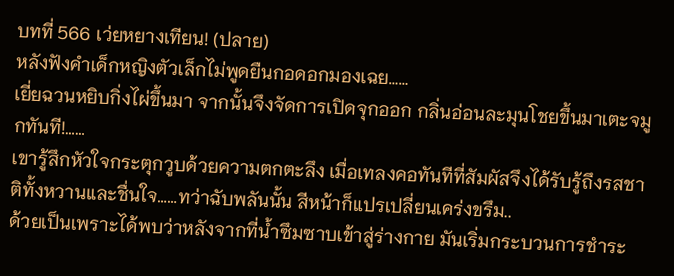บทที่ 566 เว่ยหยางเทียน! (ปลาย)
หลังฟังคำเด็กหญิงตัวเล็กไม่พูดยืนกอดอกมองเฉย……
เยี่ยฉวนหยิบกิ่งไผ่ขึ้นมา จากนั้นจึงจัดการเปิดจุกออก กลิ่นอ่อนละมุนโชยขึ้นมาเตะจมูกทันที!……
เขารู้สึกหัวใจกระตุกวูบด้วยความตกตะลึง เมื่อเทลงคอทันทีที่สัมผัสจึงได้รับรู้ถึงรสชาติทั้งหวานและชื่นใจ……ทว่าฉับพลันนั้น สีหน้าก็แปรเปลี่ยนเคร่งขรึม..
ด้วยเป็นเพราะได้พบว่าหลังจากที่น้ำซึมซาบเข้าสู่ร่างกาย มันเริ่มกระบวนการชำระ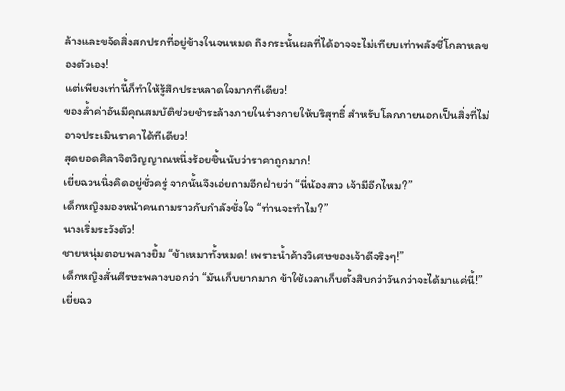ล้างและขจัดสิ่งสกปรกที่อยู่ข้างในจนหมด ถึงกระนั้นผลที่ได้อาจจะไม่เทียบเท่าพลังชี่โกลาหลของตัวเอง!
แต่เพียงเท่านี้ก็ทำให้รู้สึกประหลาดใจมากทีเดียว!
ของล้ำค่าอันมีคุณสมบัติช่วยชำระล้างภายในร่างกายให้บริสุทธิ์ สำหรับโลกภายนอกเป็นสิ่งที่ไม่อาจประเมินราคาได้ทีเดียว!
สุดยอดศิลาจิตวิญญาณหนึ่งร้อยชิ้นนับว่าราคาถูกมาก!
เยี่ยฉวนนิ่งคิดอยู่ชั่วครู่ จากนั้นจึงเอ่ยถามอีกฝ่ายว่า “นี่น้องสาว เจ้ามีอีกไหม?”
เด็กหญิงมองหน้าคนถามราวกับกำลังชั่งใจ “ท่านจะทำไม?”
นางเริ่มระวังตัว!
ชายหนุ่มตอบพลางยิ้ม “ข้าเหมาทั้งหมด! เพราะน้ำค้างวิเศษของเจ้าดีจริงๆ!”
เด็กหญิงสั่นศีรษะพลางบอกว่า “มันเก็บยากมาก ข้าใช้เวลาเก็บตั้งสิบกว่าวันกว่าจะได้มาแค่นี้!”
เยี่ยฉว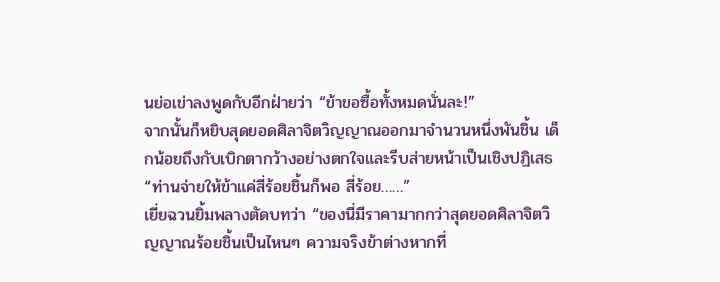นย่อเข่าลงพูดกับอีกฝ่ายว่า “ข้าขอซื้อทั้งหมดนั่นละ!”
จากนั้นก็หยิบสุดยอดศิลาจิตวิญญาณออกมาจำนวนหนึ่งพันชิ้น เด็กน้อยถึงกับเบิกตากว้างอย่างตกใจและรีบส่ายหน้าเป็นเชิงปฏิเสธ “ท่านจ่ายให้ข้าแค่สี่ร้อยชิ้นก็พอ สี่ร้อย……”
เยี่ยฉวนยิ้มพลางตัดบทว่า “ของนี่มีราคามากกว่าสุดยอดศิลาจิตวิญญาณร้อยชิ้นเป็นไหนๆ ความจริงข้าต่างหากที่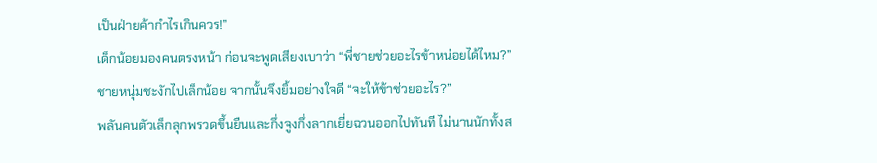เป็นฝ่ายค้ากำไรเกินควร!”
เด็กน้อยมองคนตรงหน้า ก่อนจะพูดเสียงเบาว่า “พี่ชายช่วยอะไรข้าหน่อยได้ไหม?”
ชายหนุ่มชะงักไปเล็กน้อย จากนั้นจึงยิ้มอย่างใจดี “จะให้ข้าช่วยอะไร?”
พลันคนตัวเล็กลุกพรวดขึ้นยืนและกึ่งจูงกึ่งลากเยี่ยฉวนออกไปทันที ไม่นานนักทั้งส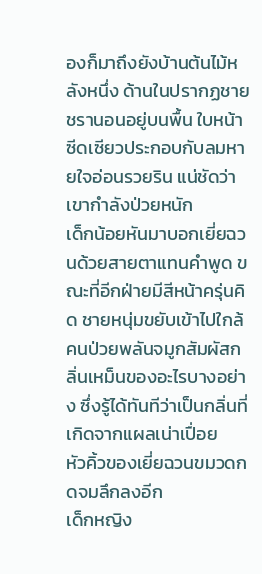องก็มาถึงยังบ้านต้นไม้หลังหนึ่ง ด้านในปรากฏชายชรานอนอยู่บนพื้น ใบหน้าซีดเซียวประกอบกับลมหายใจอ่อนรวยริน แน่ชัดว่าเขากำลังป่วยหนัก
เด็กน้อยหันมาบอกเยี่ยฉวนด้วยสายตาแทนคำพูด ขณะที่อีกฝ่ายมีสีหน้าครุ่นคิด ชายหนุ่มขยับเข้าไปใกล้คนป่วยพลันจมูกสัมผัสกลิ่นเหม็นของอะไรบางอย่าง ซึ่งรู้ได้ทันทีว่าเป็นกลิ่นที่เกิดจากแผลเน่าเปื่อย
หัวคิ้วของเยี่ยฉวนขมวดกดจมลึกลงอีก
เด็กหญิง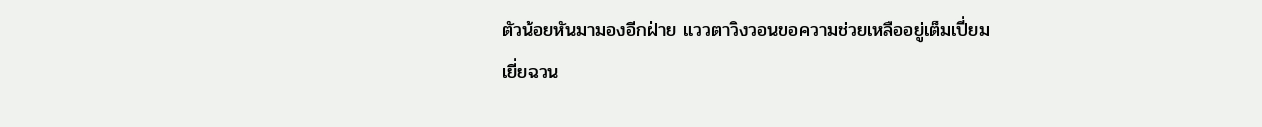ตัวน้อยหันมามองอีกฝ่าย แววตาวิงวอนขอความช่วยเหลืออยู่เต็มเปี่ยม
เยี่ยฉวน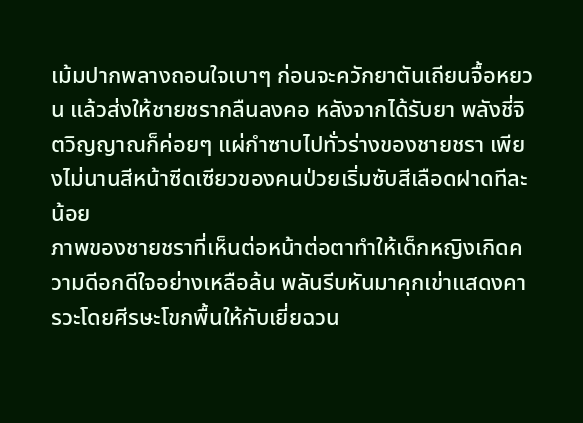เม้มปากพลางถอนใจเบาๆ ก่อนจะควักยาตันเถียนจื้อหยวน แล้วส่งให้ชายชรากลืนลงคอ หลังจากได้รับยา พลังชี่จิตวิญญาณก็ค่อยๆ แผ่กำซาบไปทั่วร่างของชายชรา เพียงไม่นานสีหน้าซีดเซียวของคนป่วยเริ่มซับสีเลือดฝาดทีละน้อย
ภาพของชายชราที่เห็นต่อหน้าต่อตาทำให้เด็กหญิงเกิดความดีอกดีใจอย่างเหลือล้น พลันรีบหันมาคุกเข่าแสดงคารวะโดยศีรษะโขกพื้นให้กับเยี่ยฉวน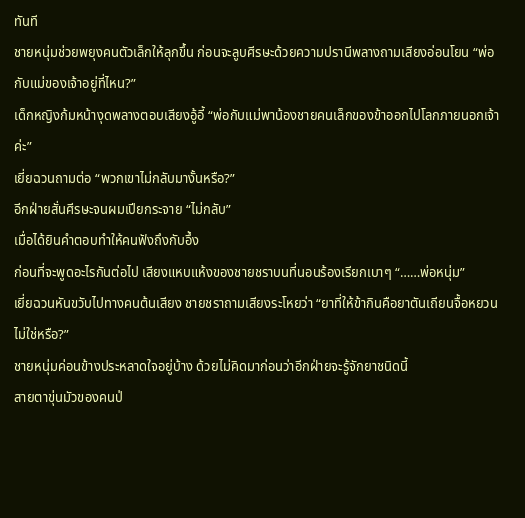ทันที
ชายหนุ่มช่วยพยุงคนตัวเล็กให้ลุกขึ้น ก่อนจะลูบศีรษะด้วยความปรานีพลางถามเสียงอ่อนโยน “พ่อกับแม่ของเจ้าอยู่ที่ไหน?”
เด็กหญิงก้มหน้างุดพลางตอบเสียงอู้อี้ “พ่อกับแม่พาน้องชายคนเล็กของข้าออกไปโลกภายนอกเจ้าค่ะ”
เยี่ยฉวนถามต่อ “พวกเขาไม่กลับมางั้นหรือ?”
อีกฝ่ายสั่นศีรษะจนผมเปียกระจาย “ไม่กลับ”
เมื่อได้ยินคำตอบทำให้คนฟังถึงกับอึ้ง
ก่อนที่จะพูดอะไรกันต่อไป เสียงแหบแห้งของชายชราบนที่นอนร้องเรียกเบาๆ “……พ่อหนุ่ม”
เยี่ยฉวนหันขวับไปทางคนต้นเสียง ชายชราถามเสียงระโหยว่า “ยาที่ให้ข้ากินคือยาตันเถียนจื้อหยวนไม่ใช่หรือ?”
ชายหนุ่มค่อนข้างประหลาดใจอยู่บ้าง ด้วยไม่คิดมาก่อนว่าอีกฝ่ายจะรู้จักยาชนิดนี้
สายตาขุ่นมัวของคนป่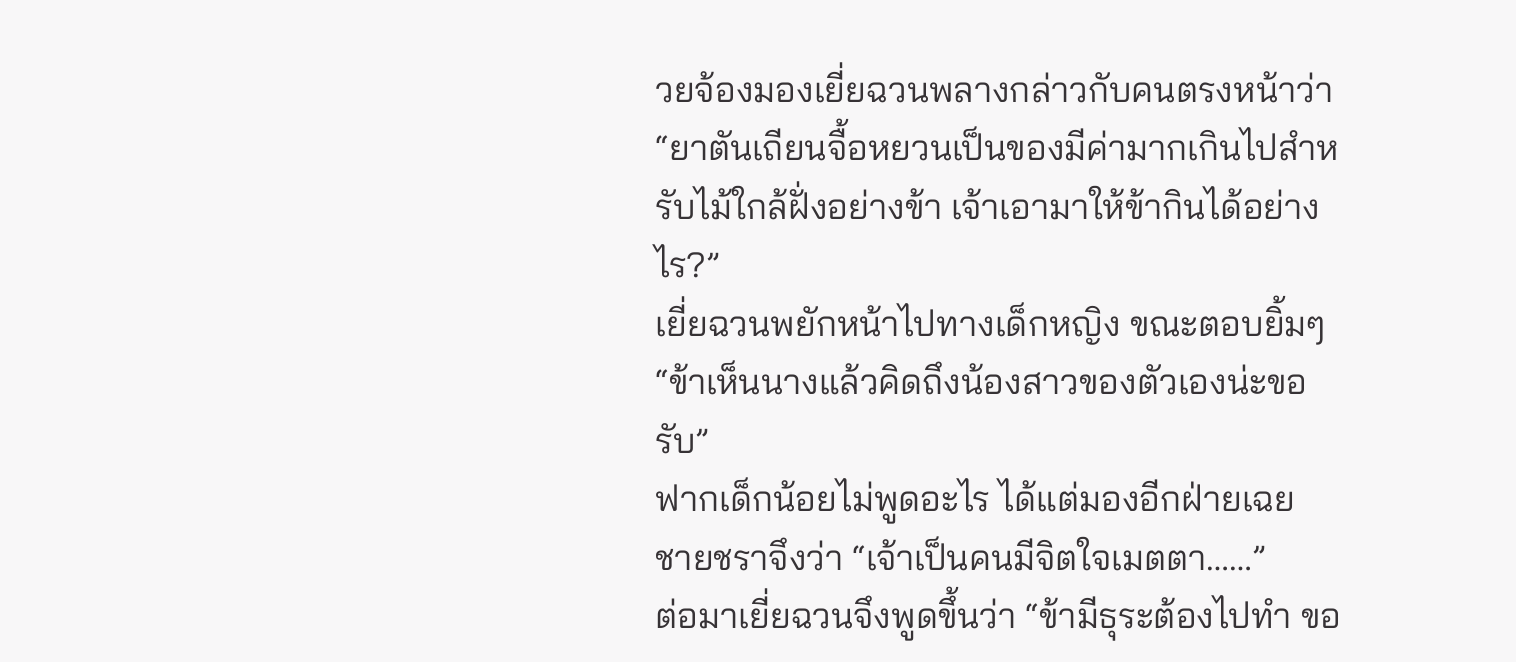วยจ้องมองเยี่ยฉวนพลางกล่าวกับคนตรงหน้าว่า “ยาตันเถียนจื้อหยวนเป็นของมีค่ามากเกินไปสำหรับไม้ใกล้ฝั่งอย่างข้า เจ้าเอามาให้ข้ากินได้อย่างไร?”
เยี่ยฉวนพยักหน้าไปทางเด็กหญิง ขณะตอบยิ้มๆ “ข้าเห็นนางแล้วคิดถึงน้องสาวของตัวเองน่ะขอรับ”
ฟากเด็กน้อยไม่พูดอะไร ได้แต่มองอีกฝ่ายเฉย
ชายชราจึงว่า “เจ้าเป็นคนมีจิตใจเมตตา……”
ต่อมาเยี่ยฉวนจึงพูดขึ้นว่า “ข้ามีธุระต้องไปทำ ขอ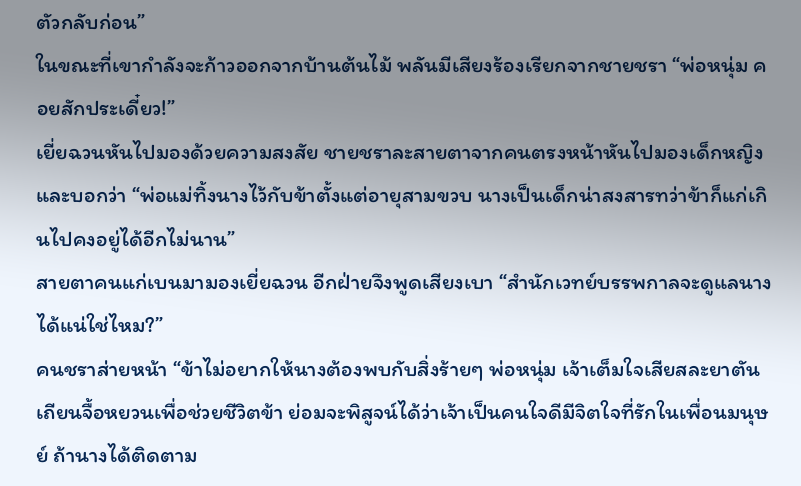ตัวกลับก่อน”
ในขณะที่เขากำลังจะก้าวออกจากบ้านต้นไม้ พลันมีเสียงร้องเรียกจากชายชรา “พ่อหนุ่ม คอยสักประเดี๋ยว!”
เยี่ยฉวนหันไปมองด้วยความสงสัย ชายชราละสายตาจากคนตรงหน้าหันไปมองเด็กหญิงและบอกว่า “พ่อแม่ทิ้งนางไว้กับข้าตั้งแต่อายุสามขวบ นางเป็นเด็กน่าสงสารทว่าข้าก็แก่เกินไปคงอยู่ได้อีกไม่นาน”
สายตาคนแก่เบนมามองเยี่ยฉวน อีกฝ่ายจึงพูดเสียงเบา “สำนักเวทย์บรรพกาลจะดูแลนางได้แน่ใช่ไหม?”
คนชราส่ายหน้า “ข้าไม่อยากให้นางต้องพบกับสิ่งร้ายๆ พ่อหนุ่ม เจ้าเต็มใจเสียสละยาตันเถียนจื้อหยวนเพื่อช่วยชีวิตข้า ย่อมจะพิสูจน์ได้ว่าเจ้าเป็นคนใจดีมีจิตใจที่รักในเพื่อนมนุษย์ ถ้านางได้ติดตาม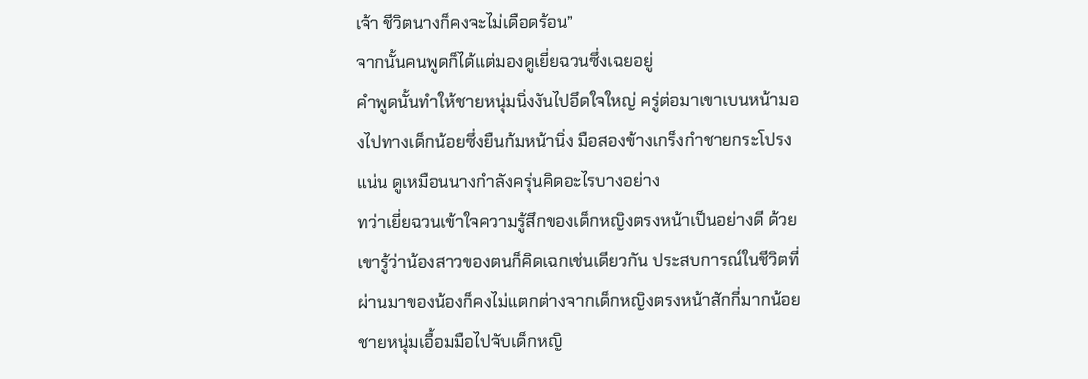เจ้า ชีวิตนางก็คงจะไม่เดือดร้อน”
จากนั้นคนพูดก็ได้แต่มองดูเยี่ยฉวนซึ่งเฉยอยู่
คำพูดนั้นทำให้ชายหนุ่มนิ่งงันไปอึดใจใหญ่ ครู่ต่อมาเขาเบนหน้ามองไปทางเด็กน้อยซึ่งยืนก้มหน้านิ่ง มือสองข้างเกร็งกำชายกระโปรงแน่น ดูเหมือนนางกำลังครุ่นคิดอะไรบางอย่าง
ทว่าเยี่ยฉวนเข้าใจความรู้สึกของเด็กหญิงตรงหน้าเป็นอย่างดี ด้วยเขารู้ว่าน้องสาวของตนก็คิดเฉกเช่นเดียวกัน ประสบการณ์ในชีวิตที่ผ่านมาของน้องก็คงไม่แตกต่างจากเด็กหญิงตรงหน้าสักกี่มากน้อย
ชายหนุ่มเอื้อมมือไปจับเด็กหญิ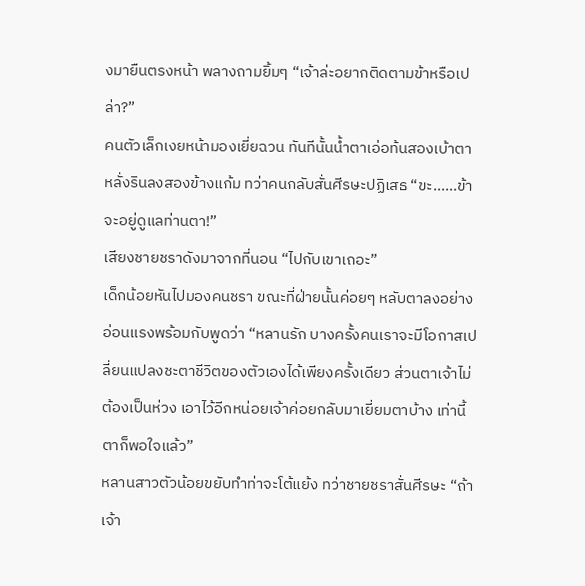งมายืนตรงหน้า พลางถามยิ้มๆ “เจ้าล่ะอยากติดตามข้าหรือเปล่า?”
คนตัวเล็กเงยหน้ามองเยี่ยฉวน ทันทีนั้นน้ำตาเอ่อท้นสองเบ้าตาหลั่งรินลงสองข้างแก้ม ทว่าคนกลับสั่นศีรษะปฏิเสธ “ขะ……ข้าจะอยู่ดูแลท่านตา!”
เสียงชายชราดังมาจากที่นอน “ไปกับเขาเถอะ”
เด็กน้อยหันไปมองคนชรา ขณะที่ฝ่ายนั้นค่อยๆ หลับตาลงอย่างอ่อนแรงพร้อมกับพูดว่า “หลานรัก บางครั้งคนเราจะมีโอกาสเปลี่ยนแปลงชะตาชีวิตของตัวเองได้เพียงครั้งเดียว ส่วนตาเจ้าไม่ต้องเป็นห่วง เอาไว้อีกหน่อยเจ้าค่อยกลับมาเยี่ยมตาบ้าง เท่านี้ตาก็พอใจแล้ว”
หลานสาวตัวน้อยขยับทำท่าจะโต้แย้ง ทว่าชายชราสั่นศีรษะ “ถ้าเจ้า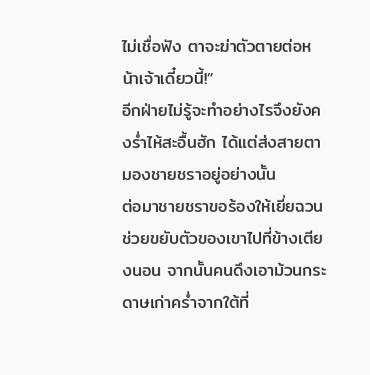ไม่เชื่อฟัง ตาจะฆ่าตัวตายต่อหน้าเจ้าเดี๋ยวนี้!”
อีกฝ่ายไม่รู้จะทำอย่างไรจึงยังคงร่ำไห้สะอื้นฮัก ได้แต่ส่งสายตามองชายชราอยู่อย่างนั้น
ต่อมาชายชราขอร้องให้เยี่ยฉวนช่วยขยับตัวของเขาไปที่ข้างเตียงนอน จากนั้นคนดึงเอาม้วนกระดาษเก่าคร่ำจากใต้ที่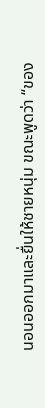นอนออกมาและยื่นให้ชายหนุ่ม ขณะพูดว่า “ของ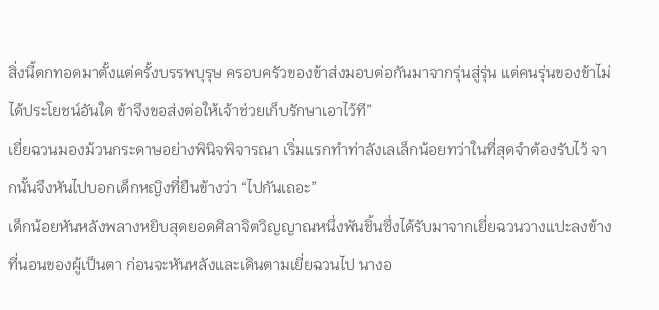สิ่งนี้ตกทอดมาตั้งแต่ครั้งบรรพบุรุษ ครอบครัวของข้าส่งมอบต่อกันมาจากรุ่นสู่รุ่น แต่คนรุ่นของข้าไม่ได้ประโยชน์อันใด ข้าจึงขอส่งต่อให้เจ้าช่วยเก็บรักษาเอาไว้ที”
เยี่ยฉวนมองม้วนกระดาษอย่างพินิจพิจารณา เริ่มแรกทำท่าลังเลเล็กน้อยทว่าในที่สุดจำต้องรับไว้ จากนั้นจึงหันไปบอกเด็กหญิงที่ยืนข้างว่า “ไปกันเถอะ”
เด็กน้อยหันหลังพลางหยิบสุดยอดศิลาจิตวิญญาณหนึ่งพันชิ้นซึ่งได้รับมาจากเยี่ยฉวนวางแปะลงข้างที่นอนของผู้เป็นตา ก่อนจะหันหลังและเดินตามเยี่ยฉวนไป นางอ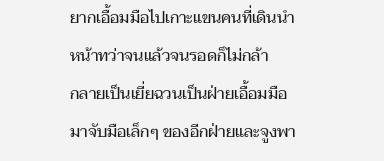ยากเอื้อมมือไปเกาะแขนคนที่เดินนำหน้าทว่าจนแล้วจนรอดก็ไม่กล้า
กลายเป็นเยี่ยฉวนเป็นฝ่ายเอื้อมมือมาจับมือเล็กๆ ของอีกฝ่ายและจูงพา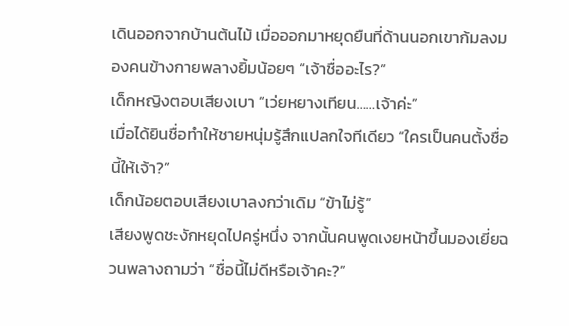เดินออกจากบ้านต้นไม้ เมื่อออกมาหยุดยืนที่ด้านนอกเขาก้มลงมองคนข้างกายพลางยิ้มน้อยๆ “เจ้าชื่ออะไร?”
เด็กหญิงตอบเสียงเบา “เว่ยหยางเทียน……เจ้าค่ะ”
เมื่อได้ยินชื่อทำให้ชายหนุ่มรู้สึกแปลกใจทีเดียว “ใครเป็นคนตั้งชื่อนี้ให้เจ้า?”
เด็กน้อยตอบเสียงเบาลงกว่าเดิม “ข้าไม่รู้”
เสียงพูดชะงักหยุดไปครู่หนึ่ง จากนั้นคนพูดเงยหน้าขึ้นมองเยี่ยฉวนพลางถามว่า “ชื่อนี้ไม่ดีหรือเจ้าคะ?”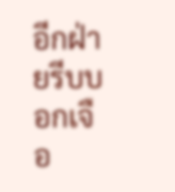อีกฝ่ายรีบบอกเจือ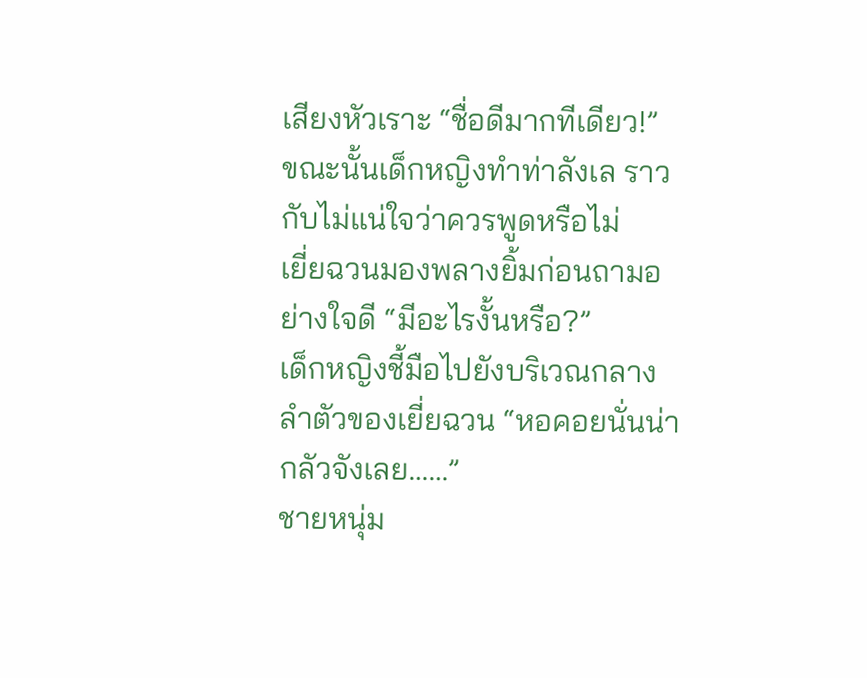เสียงหัวเราะ “ชื่อดีมากทีเดียว!”
ขณะนั้นเด็กหญิงทำท่าลังเล ราวกับไม่แน่ใจว่าควรพูดหรือไม่
เยี่ยฉวนมองพลางยิ้มก่อนถามอย่างใจดี “มีอะไรงั้นหรือ?”
เด็กหญิงชี้มือไปยังบริเวณกลางลำตัวของเยี่ยฉวน “หอคอยนั่นน่ากลัวจังเลย……”
ชายหนุ่ม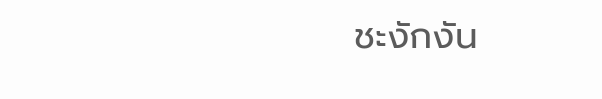ชะงักงัน